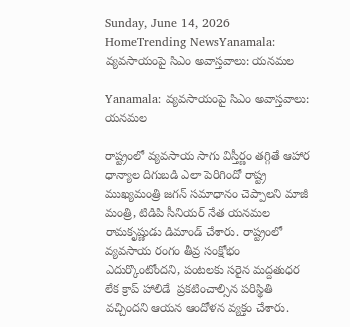Sunday, June 14, 2026
HomeTrending NewsYanamala: వ్యవసాయంపై సిఎం అవాస్తవాలు: యనమల

Yanamala: వ్యవసాయంపై సిఎం అవాస్తవాలు: యనమల

రాష్ట్రంలో వ్యవసాయ సాగు విస్తీర్ణం తగ్గితే ఆహార ధాన్యాల దిగుబడి ఎలా పెరిగిందో రాష్ట్ర ముఖ్యమంత్రి జగన్ సమాధానం చెప్పాలని మాజీ మంత్రి, టిడిపి సీనియర్ నేత యనమల రామకృష్ణుడు డిమాండ్ చేశారు. రాష్ట్రంలో వ్యవసాయ రంగం తీవ్ర సంక్షోభం ఎదుర్కొంటోందని, పంటలకు సరైన మద్దతుధర లేక క్రాప్ హాలిడే  ప్రకటించాల్సిన పరిస్థితి వచ్చిందని ఆయన ఆందోళన వ్యక్తం చేశారు.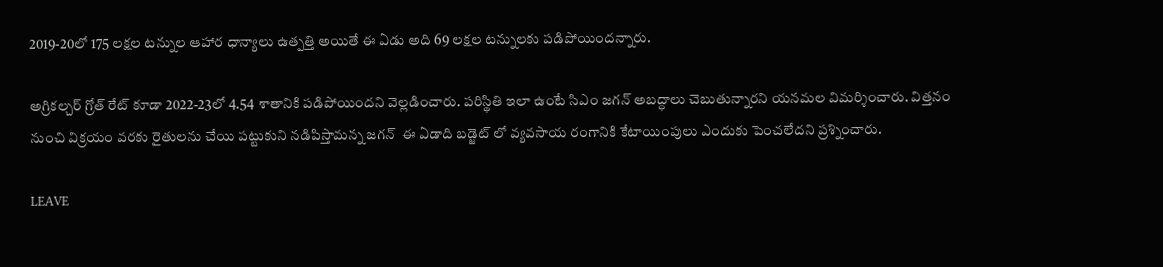2019-20లో 175 లక్షల టన్నుల ఆహార ధాన్యాలు ఉత్పత్తి అయితే ఈ ఏడు అది 69 లక్షల టన్నులకు పడిపోయిందన్నారు.

అగ్రికల్చర్ గ్రోత్ రేట్ కూడా 2022-23లో 4.54 శాతానికి పడిపోయిందని వెల్లడించారు. పరిస్థితి ఇలా ఉంటే సిఎం జగన్ అబద్ధాలు చెబుతున్నారని యనమల విమర్శించారు. విత్తనం నుంచి విక్రయం వరకు రైతులను చేయి పట్టుకుని నడిపిస్తామన్న జగన్‌  ఈ ఏడాది బడ్జెట్ లో వ్యవసాయ రంగానికి కేటాయింపులు ఎందుకు పెంచలేదని ప్రశ్నించారు.

LEAVE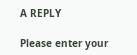A REPLY

Please enter your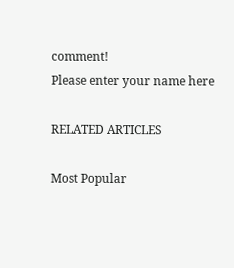comment!
Please enter your name here

RELATED ARTICLES

Most Popular